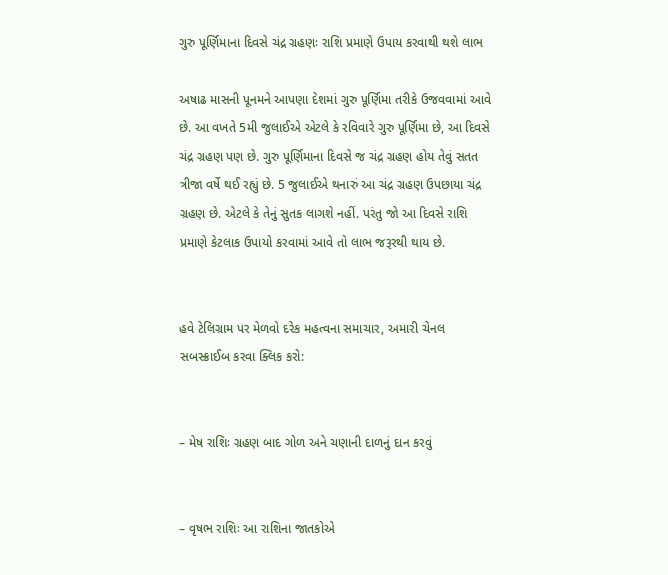ગુરુ પૂર્ણિમાના દિવસે ચંદ્ર ગ્રહણઃ રાશિ પ્રમાણે ઉપાય કરવાથી થશે લાભ

અષાઢ માસની પૂનમને આપણા દેશમાં ગુરુ પૂર્ણિમા તરીકે ઉજવવામાં આવે છે. આ વખતે 5મી જુલાઈએ એટલે કે રવિવારે ગુરુ પૂર્ણિમા છે, આ દિવસે ચંદ્ર ગ્રહણ પણ છે. ગુરુ પૂર્ણિમાના દિવસે જ ચંદ્ર ગ્રહણ હોય તેવું સતત ત્રીજા વર્ષે થઈ રહ્યું છે. 5 જુલાઈએ થનારું આ ચંદ્ર ગ્રહણ ઉપછાયા ચંદ્ર ગ્રહણ છે. એટલે કે તેનું સુતક લાગશે નહીં. પરંતુ જો આ દિવસે રાશિ પ્રમાણે કેટલાક ઉપાયો કરવામાં આવે તો લાભ જરૂરથી થાય છે.


હવે ટેલિગ્રામ પર મેળવો દરેક મહત્વના સમાચાર, અમારી ચેનલ સબસ્ક્રાઈબ કરવા ક્લિક કરો:


– મેષ રાશિઃ ગ્રહણ બાદ ગોળ અને ચણાની દાળનું દાન કરવું


– વૃષભ રાશિઃ આ રાશિના જાતકોએ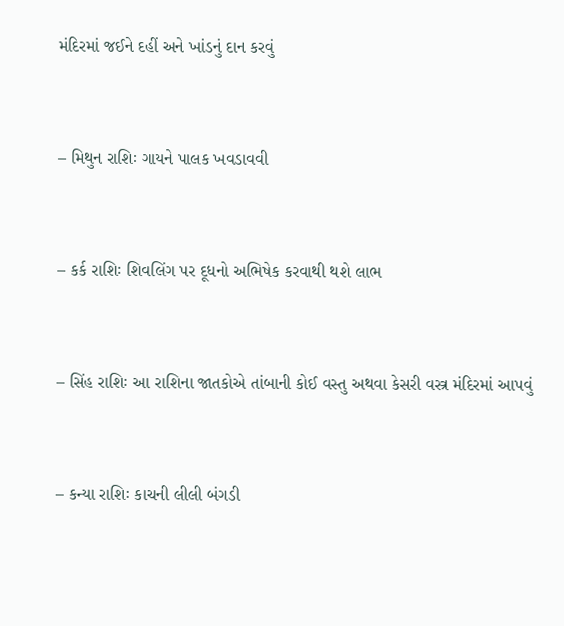મંદિરમાં જઈને દહીં અને ખાંડનું દાન કરવું


– મિથુન રાશિઃ ગાયને પાલક ખવડાવવી


– કર્ક રાશિઃ શિવલિંગ પર દૂધનો અભિષેક કરવાથી થશે લાભ


– સિંહ રાશિઃ આ રાશિના જાતકોએ તાંબાની કોઈ વસ્તુ અથવા કેસરી વસ્ત્ર મંદિરમાં આપવું


– કન્યા રાશિઃ કાચની લીલી બંગડી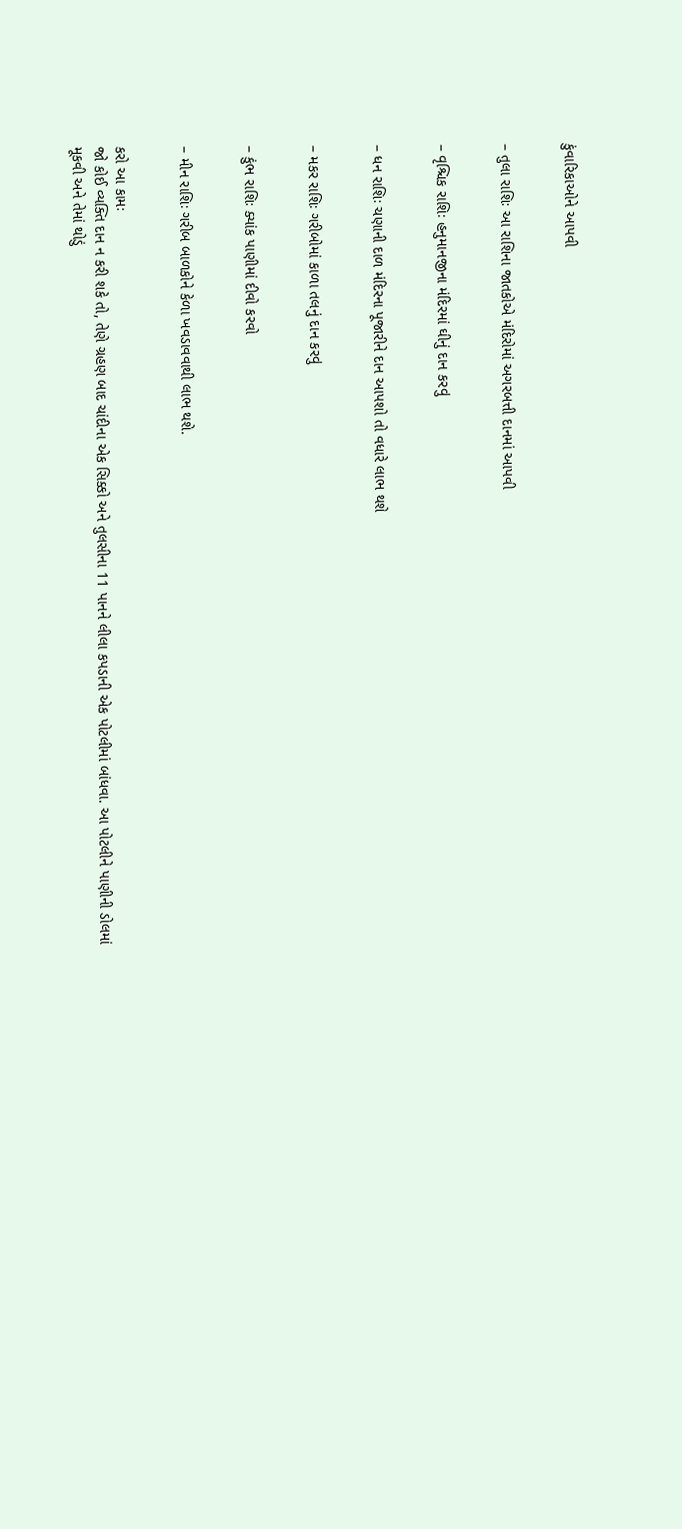કુંવારિકાઓને આપવી


– તુલા રાશિઃ આ રાશિના જાતકોએ મંદિરોમાં અગરબત્તી દાનમાં આપવી


– વૃશ્ચિક રાશિઃ હનુમાનજીના મંદિરમાં ઘીનું દાન કરવું


– ધન રાશિઃ ચણાની દાળ મંદિરના પૂજારીને દાન આપશો તો વધારે લાભ થશે


– મકર રાશિઃ ગરીબોમાં કાળા તલનું દાન કરવું


– કુંભ રાશિઃ ક્યાંક પાણીમાં દીવો કરવો


– મીન રાશિઃ ગરીબ બાળકોને કેળા ખવડાવવાથી લાભ થશે.


કરો આ કામઃ
જો કોઈ વ્યક્તિ દાન ન કરી શકે તો, તેણે ગ્રહણ બાદ ચાંદીના એક સિક્કો અને તુલસીના 11 પાનને લીલા કપડાની એક પોટલીમાં બાંધવા. આ પોટલીને પાણીની ડોલમાં મૂકવી અને તેમાં થોડું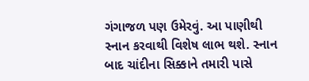ગંગાજળ પણ ઉમેરવું. આ પાણીથી સ્નાન કરવાથી વિશેષ લાભ થશે. સ્નાન બાદ ચાંદીના સિક્કાને તમારી પાસે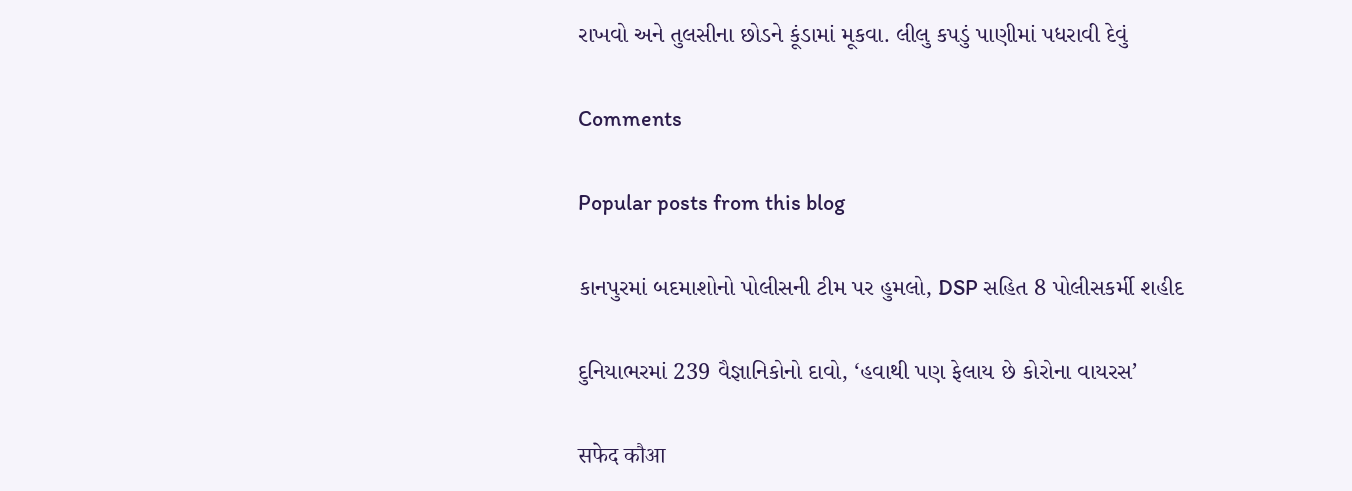રાખવો અને તુલસીના છોડને કૂંડામાં મૂકવા. લીલુ કપડું પાણીમાં પધરાવી દેવું

Comments

Popular posts from this blog

કાનપુરમાં બદમાશોનો પોલીસની ટીમ પર હુમલો, DSP સહિત 8 પોલીસકર્મી શહીદ

દુનિયાભરમાં 239 વૈજ્ઞાનિકોનો દાવો, ‘હવાથી પણ ફેલાય છે કોરોના વાયરસ’

सफेद कौआ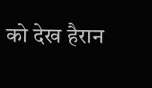को देख हैरान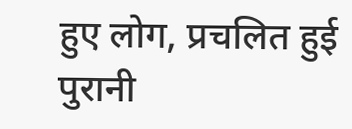हुए लोग, प्रचलित हुई पुरानी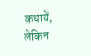कथायें, लेकिन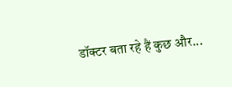डॉक्टर बता रहे हैं कुछ और...